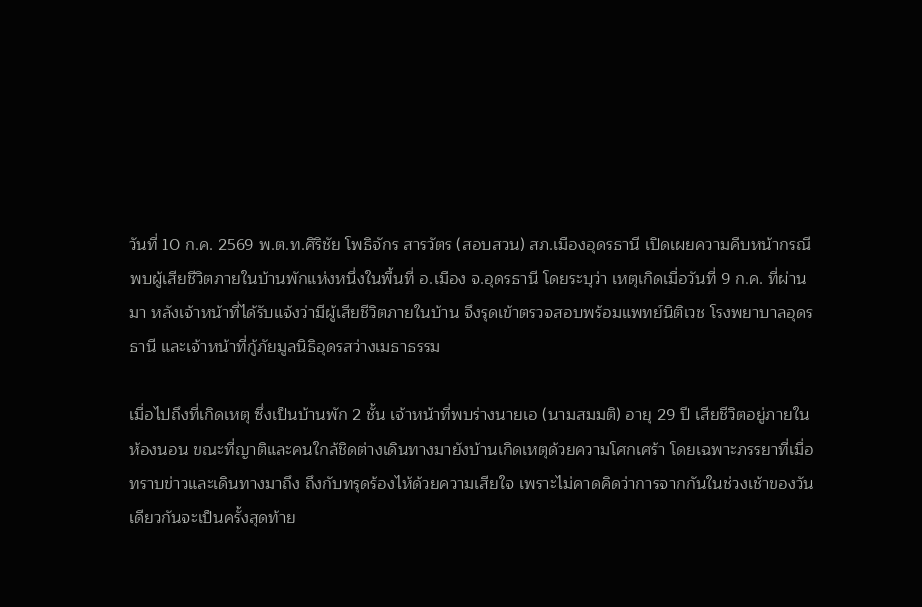วันที่ 10 ก.ค. 2569 พ.ต.ท.ศิริชัย โพธิจักร สารวัตร (สอบสวน) สภ.เมืองอุดรธานี เปิดเผยความคืบหน้ากรณีพบผู้เสียชีวิตภายในบ้านพักแห่งหนึ่งในพื้นที่ อ.เมือง จ.อุดรธานี โดยระบุว่า เหตุเกิดเมื่อวันที่ 9 ก.ค. ที่ผ่านมา หลังเจ้าหน้าที่ได้รับแจ้งว่ามีผู้เสียชีวิตภายในบ้าน จึงรุดเข้าตรวจสอบพร้อมแพทย์นิติเวช โรงพยาบาลอุดรธานี และเจ้าหน้าที่กู้ภัยมูลนิธิอุดรสว่างเมธาธรรม

เมื่อไปถึงที่เกิดเหตุ ซึ่งเป็นบ้านพัก 2 ชั้น เจ้าหน้าที่พบร่างนายเอ (นามสมมติ) อายุ 29 ปี เสียชีวิตอยู่ภายในห้องนอน ขณะที่ญาติและคนใกล้ชิดต่างเดินทางมายังบ้านเกิดเหตุด้วยความโศกเศร้า โดยเฉพาะภรรยาที่เมื่อทราบข่าวและเดินทางมาถึง ถึงกับทรุดร้องไห้ด้วยความเสียใจ เพราะไม่คาดคิดว่าการจากกันในช่วงเช้าของวันเดียวกันจะเป็นครั้งสุดท้าย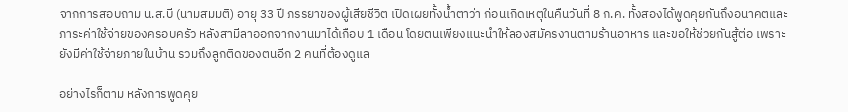จากการสอบถาม น.ส.บี (นามสมมติ) อายุ 33 ปี ภรรยาของผู้เสียชีวิต เปิดเผยทั้งน้ำตาว่า ก่อนเกิดเหตุในคืนวันที่ 8 ก.ค. ทั้งสองได้พูดคุยกันถึงอนาคตและภาระค่าใช้จ่ายของครอบครัว หลังสามีลาออกจากงานมาได้เกือบ 1 เดือน โดยตนเพียงแนะนำให้ลองสมัครงานตามร้านอาหาร และขอให้ช่วยกันสู้ต่อ เพราะยังมีค่าใช้จ่ายภายในบ้าน รวมถึงลูกติดของตนอีก 2 คนที่ต้องดูแล

อย่างไรก็ตาม หลังการพูดคุย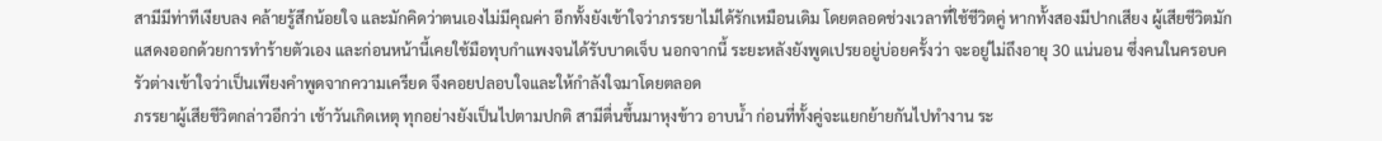สามีมีท่าทีเงียบลง คล้ายรู้สึกน้อยใจ และมักคิดว่าตนเองไม่มีคุณค่า อีกทั้งยังเข้าใจว่าภรรยาไม่ได้รักเหมือนเดิม โดยตลอดช่วงเวลาที่ใช้ชีวิตคู่ หากทั้งสองมีปากเสียง ผู้เสียชีวิตมักแสดงออกด้วยการทำร้ายตัวเอง และก่อนหน้านี้เคยใช้มือทุบกำแพงจนได้รับบาดเจ็บ นอกจากนี้ ระยะหลังยังพูดเปรยอยู่บ่อยครั้งว่า จะอยู่ไม่ถึงอายุ 30 แน่นอน ซึ่งคนในครอบครัวต่างเข้าใจว่าเป็นเพียงคำพูดจากความเครียด จึงคอยปลอบใจและให้กำลังใจมาโดยตลอด
ภรรยาผู้เสียชีวิตกล่าวอีกว่า เช้าวันเกิดเหตุ ทุกอย่างยังเป็นไปตามปกติ สามีตื่นขึ้นมาหุงข้าว อาบน้ำ ก่อนที่ทั้งคู่จะแยกย้ายกันไปทำงาน ระ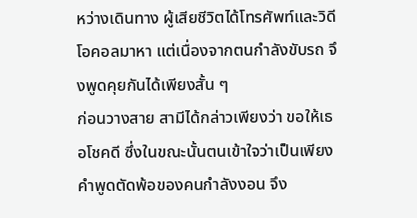หว่างเดินทาง ผู้เสียชีวิตได้โทรศัพท์และวิดีโอคอลมาหา แต่เนื่องจากตนกำลังขับรถ จึงพูดคุยกันได้เพียงสั้น ๆ
ก่อนวางสาย สามีได้กล่าวเพียงว่า ขอให้เธอโชคดี ซึ่งในขณะนั้นตนเข้าใจว่าเป็นเพียงคำพูดตัดพ้อของคนกำลังงอน จึง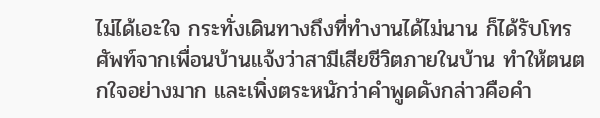ไม่ได้เอะใจ กระทั่งเดินทางถึงที่ทำงานได้ไม่นาน ก็ได้รับโทรศัพท์จากเพื่อนบ้านแจ้งว่าสามีเสียชีวิตภายในบ้าน ทำให้ตนตกใจอย่างมาก และเพิ่งตระหนักว่าคำพูดดังกล่าวคือคำ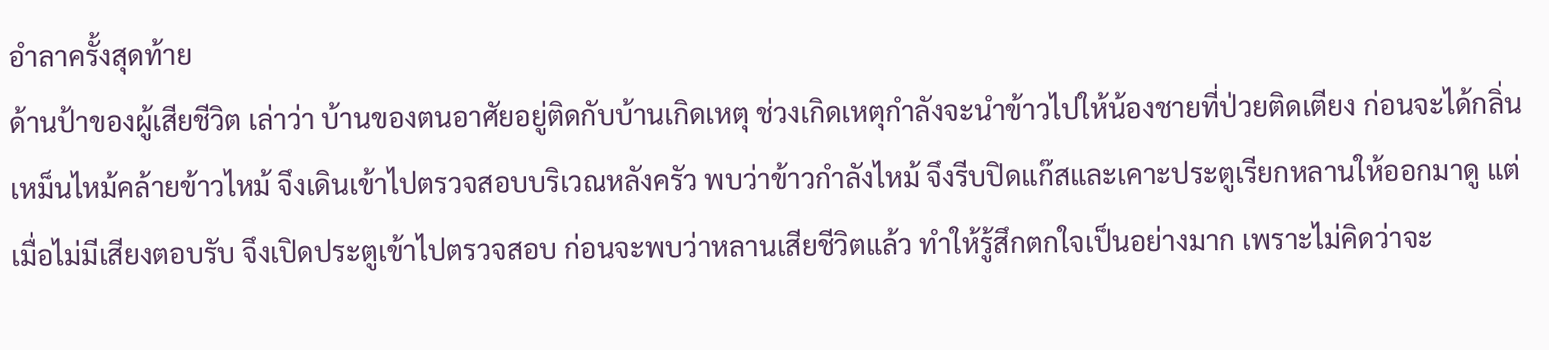อำลาครั้งสุดท้าย
ด้านป้าของผู้เสียชีวิต เล่าว่า บ้านของตนอาศัยอยู่ติดกับบ้านเกิดเหตุ ช่วงเกิดเหตุกำลังจะนำข้าวไปให้น้องชายที่ป่วยติดเตียง ก่อนจะได้กลิ่นเหม็นไหม้คล้ายข้าวไหม้ จึงเดินเข้าไปตรวจสอบบริเวณหลังครัว พบว่าข้าวกำลังไหม้ จึงรีบปิดแก๊สและเคาะประตูเรียกหลานให้ออกมาดู แต่เมื่อไม่มีเสียงตอบรับ จึงเปิดประตูเข้าไปตรวจสอบ ก่อนจะพบว่าหลานเสียชีวิตแล้ว ทำให้รู้สึกตกใจเป็นอย่างมาก เพราะไม่คิดว่าจะ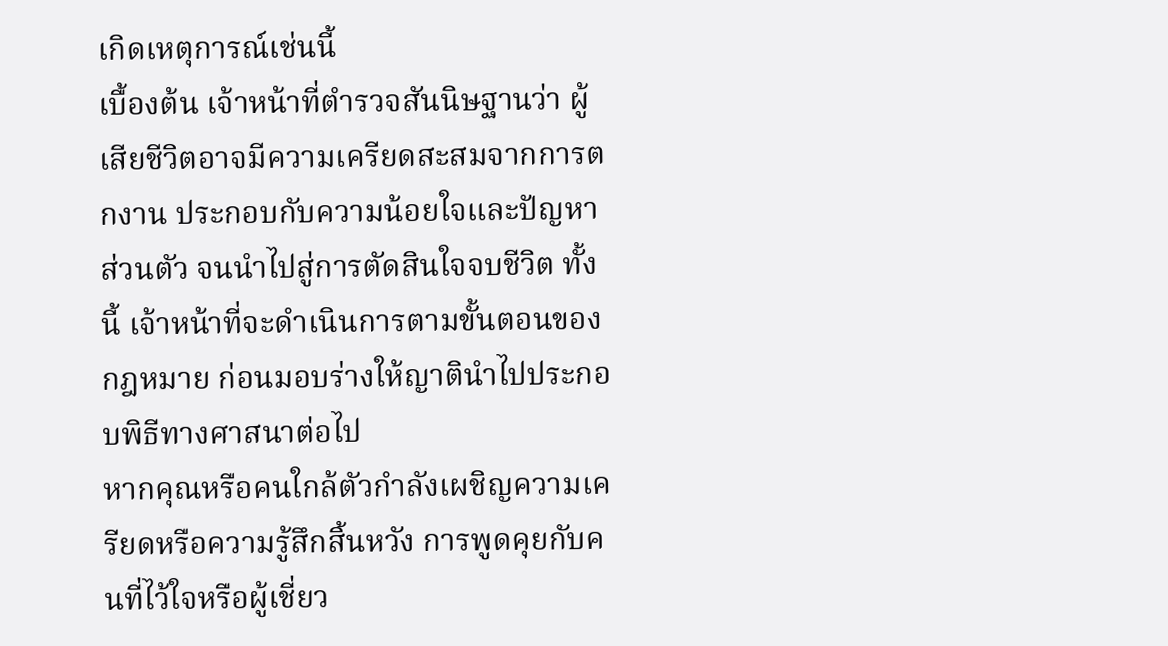เกิดเหตุการณ์เช่นนี้
เบื้องต้น เจ้าหน้าที่ตำรวจสันนิษฐานว่า ผู้เสียชีวิตอาจมีความเครียดสะสมจากการตกงาน ประกอบกับความน้อยใจและปัญหาส่วนตัว จนนำไปสู่การตัดสินใจจบชีวิต ทั้งนี้ เจ้าหน้าที่จะดำเนินการตามขั้นตอนของกฎหมาย ก่อนมอบร่างให้ญาตินำไปประกอบพิธีทางศาสนาต่อไป
หากคุณหรือคนใกล้ตัวกำลังเผชิญความเครียดหรือความรู้สึกสิ้นหวัง การพูดคุยกับคนที่ไว้ใจหรือผู้เชี่ยว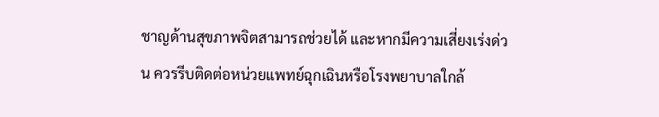ชาญด้านสุขภาพจิตสามารถช่วยได้ และหากมีความเสี่ยงเร่งด่วน ควรรีบติดต่อหน่วยแพทย์ฉุกเฉินหรือโรงพยาบาลใกล้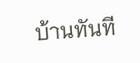บ้านทันที